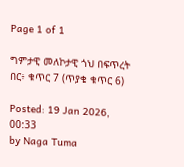Page 1 of 1

ግምታዊ መለኮታዊ ጎህ በፍጥረት በር፥ ቁጥር 7 (ጥያቄ ቁጥር 6)

Posted: 19 Jan 2026, 00:33
by Naga Tuma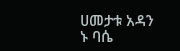ሀመታቱ አዳን ኑ ባሴ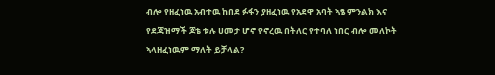ብሎ የዘፈነዉ አብተዉ ከበደ ፉፋን ያዘፈነዉ የአደዋ አባት ኣፄ ምንልክ እና የደጃዝማች ጆቴ ቱሉ ሀመታ ሆኖ የኖረዉ በትለር የተባለ ነበር ብሎ መለኮት ኣላዘፈነዉም ማለት ይቻላል?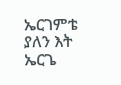ኤርገምቴ ያለን እት ኤርጌ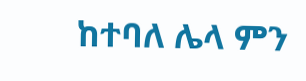ከተባለ ሌላ ምን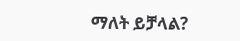ማለት ይቻላል?